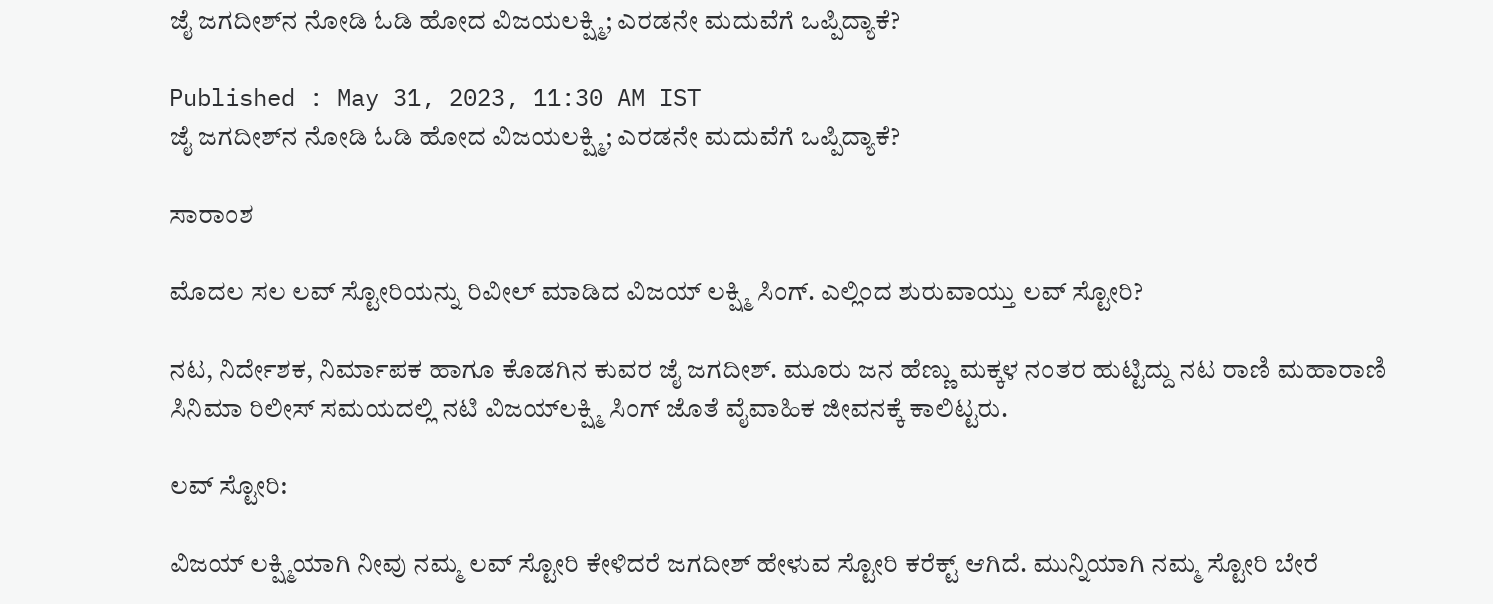ಜೈ ಜಗದೀಶ್‌ನ ನೋಡಿ ಓಡಿ ಹೋದ ವಿಜಯಲಕ್ಷ್ಮಿ; ಎರಡನೇ ಮದುವೆಗೆ ಒಪ್ಪಿದ್ಯಾಕೆ?

Published : May 31, 2023, 11:30 AM IST
ಜೈ ಜಗದೀಶ್‌ನ ನೋಡಿ ಓಡಿ ಹೋದ ವಿಜಯಲಕ್ಷ್ಮಿ; ಎರಡನೇ ಮದುವೆಗೆ ಒಪ್ಪಿದ್ಯಾಕೆ?

ಸಾರಾಂಶ

ಮೊದಲ ಸಲ ಲವ್‌ ಸ್ಟೋರಿಯನ್ನು ರಿವೀಲ್ ಮಾಡಿದ ವಿಜಯ್‌ ಲಕ್ಷ್ಮಿ ಸಿಂಗ್. ಎಲ್ಲಿಂದ ಶುರುವಾಯ್ತು ಲವ್ ಸ್ಟೋರಿ?

ನಟ, ನಿರ್ದೇಶಕ, ನಿರ್ಮಾಪಕ ಹಾಗೂ ಕೊಡಗಿನ ಕುವರ ಜೈ ಜಗದೀಶ್. ಮೂರು ಜನ ಹೆಣ್ಣು ಮಕ್ಕಳ ನಂತರ ಹುಟ್ಟಿದ್ದು ನಟ ರಾಣಿ ಮಹಾರಾಣಿ ಸಿನಿಮಾ ರಿಲೀಸ್ ಸಮಯದಲ್ಲಿ ನಟಿ ವಿಜಯ್‌ಲಕ್ಷ್ಮಿ ಸಿಂಗ್‌ ಜೊತೆ ವೈವಾಹಿಕ ಜೀವನಕ್ಕೆ ಕಾಲಿಟ್ಟರು.

ಲವ್ ಸ್ಟೋರಿ:

ವಿಜಯ್ ಲಕ್ಷ್ಮಿಯಾಗಿ ನೀವು ನಮ್ಮ ಲವ್ ಸ್ಟೋರಿ ಕೇಳಿದರೆ ಜಗದೀಶ್ ಹೇಳುವ ಸ್ಟೋರಿ ಕರೆಕ್ಟ್‌ ಆಗಿದೆ. ಮುನ್ನಿಯಾಗಿ ನಮ್ಮ ಸ್ಟೋರಿ ಬೇರೆ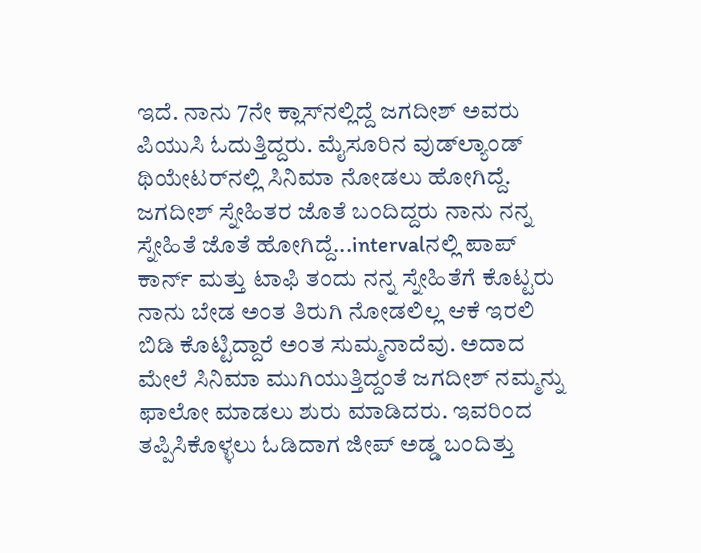ಇದೆ. ನಾನು 7ನೇ ಕ್ಲಾಸ್‌ನಲ್ಲಿದ್ದೆ ಜಗದೀಶ್ ಅವರು ಪಿಯುಸಿ ಓದುತ್ತಿದ್ದರು. ಮೈಸೂರಿನ ವುಡ್‌ಲ್ಯಾಂಡ್ ಥಿಯೇಟರ್‌ನಲ್ಲಿ ಸಿನಿಮಾ ನೋಡಲು ಹೋಗಿದ್ದೆ. ಜಗದೀಶ್ ಸ್ನೇಹಿತರ ಜೊತೆ ಬಂದಿದ್ದರು ನಾನು ನನ್ನ ಸ್ನೇಹಿತೆ ಜೊತೆ ಹೋಗಿದ್ದೆ...intervalನಲ್ಲಿ ಪಾಪ್ ಕಾರ್ನ್ ಮತ್ತು ಟಾಫಿ ತಂದು ನನ್ನ ಸ್ನೇಹಿತೆಗೆ ಕೊಟ್ಟರು ನಾನು ಬೇಡ ಅಂತ ತಿರುಗಿ ನೋಡಲಿಲ್ಲ ಆಕೆ ಇರಲಿ ಬಿಡಿ ಕೊಟ್ಟಿದ್ದಾರೆ ಅಂತ ಸುಮ್ಮನಾದೆವು. ಅದಾದ ಮೇಲೆ ಸಿನಿಮಾ ಮುಗಿಯುತ್ತಿದ್ದಂತೆ ಜಗದೀಶ್ ನಮ್ಮನ್ನು ಫಾಲೋ ಮಾಡಲು ಶುರು ಮಾಡಿದರು. ಇವರಿಂದ ತಪ್ಪಿಸಿಕೊಳ್ಳಲು ಓಡಿದಾಗ ಜೀಪ್ ಅಡ್ಡ ಬಂದಿತ್ತು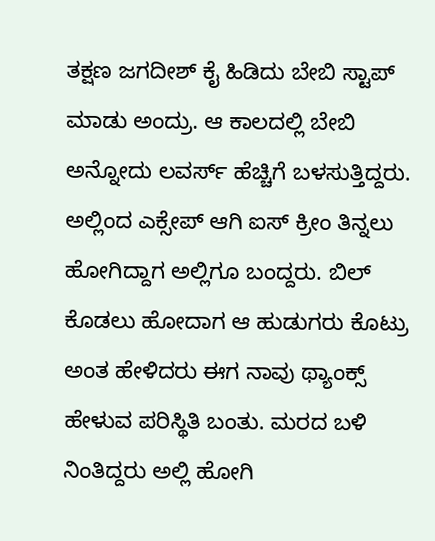ತಕ್ಷಣ ಜಗದೀಶ್ ಕೈ ಹಿಡಿದು ಬೇಬಿ ಸ್ಟಾಪ್ ಮಾಡು ಅಂದ್ರು. ಆ ಕಾಲದಲ್ಲಿ ಬೇಬಿ ಅನ್ನೋದು ಲವರ್ಸ್‌ ಹೆಚ್ಚಿಗೆ ಬಳಸುತ್ತಿದ್ದರು. ಅಲ್ಲಿಂದ ಎಕ್ಸೇಪ್ ಆಗಿ ಐಸ್‌ ಕ್ರೀಂ ತಿನ್ನಲು ಹೋಗಿದ್ದಾಗ ಅಲ್ಲಿಗೂ ಬಂದ್ದರು. ಬಿಲ್ ಕೊಡಲು ಹೋದಾಗ ಆ ಹುಡುಗರು ಕೊಟ್ರು ಅಂತ ಹೇಳಿದರು ಈಗ ನಾವು ಥ್ಯಾಂಕ್ಸ್ ಹೇಳುವ ಪರಿಸ್ಥಿತಿ ಬಂತು. ಮರದ ಬಳಿ ನಿಂತಿದ್ದರು ಅಲ್ಲಿ ಹೋಗಿ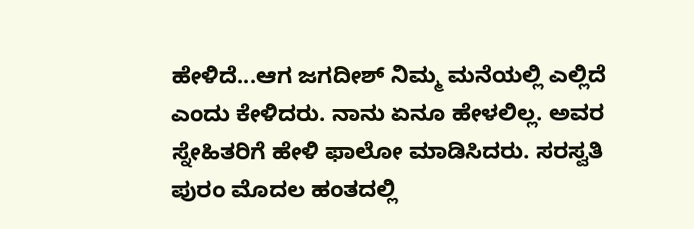ಹೇಳಿದೆ...ಆಗ ಜಗದೀಶ್ ನಿಮ್ಮ ಮನೆಯಲ್ಲಿ ಎಲ್ಲಿದೆ ಎಂದು ಕೇಳಿದರು. ನಾನು ಏನೂ ಹೇಳಲಿಲ್ಲ. ಅವರ ಸ್ನೇಹಿತರಿಗೆ ಹೇಳಿ ಫಾಲೋ ಮಾಡಿಸಿದರು. ಸರಸ್ವತಿ ಪುರಂ ಮೊದಲ ಹಂತದಲ್ಲಿ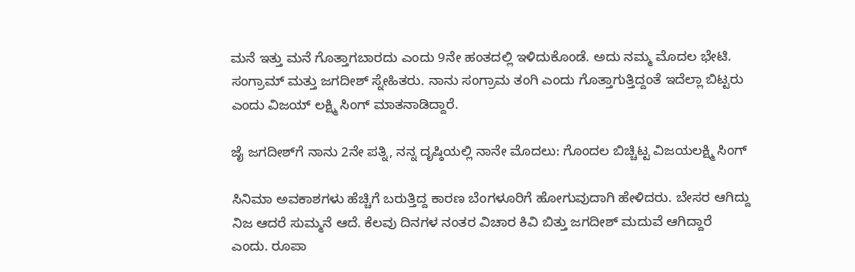ಮನೆ ಇತ್ತು ಮನೆ ಗೊತ್ತಾಗಬಾರದು ಎಂದು 9ನೇ ಹಂತದಲ್ಲಿ ಇಳಿದುಕೊಂಡೆ. ಅದು ನಮ್ಮ ಮೊದಲ ಭೇಟಿ. ಸಂಗ್ರಾಮ್ ಮತ್ತು ಜಗದೀಶ್ ಸ್ನೇಹಿತರು. ನಾನು ಸಂಗ್ರಾಮ ತಂಗಿ ಎಂದು ಗೊತ್ತಾಗುತ್ತಿದ್ದಂತೆ ಇದೆಲ್ಲಾ ಬಿಟ್ಟರು ಎಂದು ವಿಜಯ್‌ ಲಕ್ಷ್ಮಿ ಸಿಂಗ್ ಮಾತನಾಡಿದ್ದಾರೆ.

ಜೈ ಜಗದೀಶ್‌ಗೆ ನಾನು 2ನೇ ಪತ್ನಿ, ನನ್ನ ದೃಷ್ಠಿಯಲ್ಲಿ ನಾನೇ ಮೊದಲು: ಗೊಂದಲ ಬಿಚ್ಚಿಟ್ಟ ವಿಜಯಲಕ್ಷ್ಮಿ ಸಿಂಗ್

ಸಿನಿಮಾ ಅವಕಾಶಗಳು ಹೆಚ್ಚಿಗೆ ಬರುತ್ತಿದ್ದ ಕಾರಣ ಬೆಂಗಳೂರಿಗೆ ಹೋಗುವುದಾಗಿ ಹೇಳಿದರು. ಬೇಸರ ಆಗಿದ್ದು ನಿಜ ಆದರೆ ಸುಮ್ಮನೆ ಆದೆ. ಕೆಲವು ದಿನಗಳ ನಂತರ ವಿಚಾರ ಕಿವಿ ಬಿತ್ತು ಜಗದೀಶ್ ಮದುವೆ ಆಗಿದ್ದಾರೆ ಎಂದು. ರೂಪಾ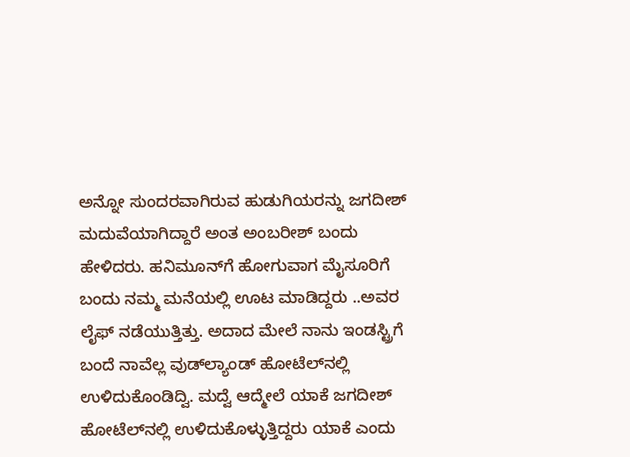ಅನ್ನೋ ಸುಂದರವಾಗಿರುವ ಹುಡುಗಿಯರನ್ನು ಜಗದೀಶ್ ಮದುವೆಯಾಗಿದ್ದಾರೆ ಅಂತ ಅಂಬರೀಶ್ ಬಂದು ಹೇಳಿದರು. ಹನಿಮೂನ್‌ಗೆ ಹೋಗುವಾಗ ಮೈಸೂರಿಗೆ ಬಂದು ನಮ್ಮ ಮನೆಯಲ್ಲಿ ಊಟ ಮಾಡಿದ್ದರು ..ಅವರ ಲೈಫ್ ನಡೆಯುತ್ತಿತ್ತು. ಅದಾದ ಮೇಲೆ ನಾನು ಇಂಡಸ್ಟ್ರಿಗೆ ಬಂದೆ ನಾವೆಲ್ಲ ವುಡ್‌ಲ್ಯಾಂಡ್‌ ಹೋಟೆಲ್‌ನಲ್ಲಿ ಉಳಿದುಕೊಂಡಿದ್ವಿ. ಮದ್ವೆ ಆದ್ಮೇಲೆ ಯಾಕೆ ಜಗದೀಶ್ ಹೋಟೆಲ್‌ನಲ್ಲಿ ಉಳಿದುಕೊಳ್ಳುತ್ತಿದ್ದರು ಯಾಕೆ ಎಂದು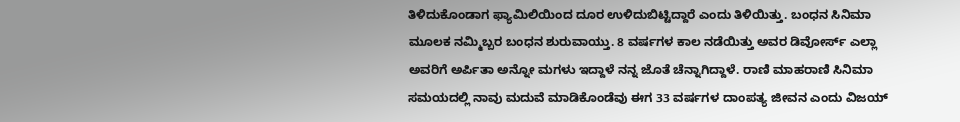ತಿಳಿದುಕೊಂಡಾಗ ಫ್ಯಾಮಿಲಿಯಿಂದ ದೂರ ಉಳಿದುಬಿಟ್ಟಿದ್ದಾರೆ ಎಂದು ತಿಳಿಯಿತ್ತು. ಬಂಧನ ಸಿನಿಮಾ ಮೂಲಕ ನಮ್ಮಿಬ್ಬರ ಬಂಧನ ಶುರುವಾಯ್ತು. 8 ವರ್ಷಗಳ ಕಾಲ ನಡೆಯಿತ್ತು ಅವರ ಡಿವೋರ್ಸ್‌ ಎಲ್ಲಾ ಅವರಿಗೆ ಅರ್ಪಿತಾ ಅನ್ನೋ ಮಗಳು ಇದ್ದಾಳೆ ನನ್ನ ಜೊತೆ ಚೆನ್ನಾಗಿದ್ದಾಳೆ. ರಾಣಿ ಮಾಹರಾಣಿ ಸಿನಿಮಾ ಸಮಯದಲ್ಲಿ ನಾವು ಮದುವೆ ಮಾಡಿಕೊಂಡೆವು ಈಗ 33 ವರ್ಷಗಳ ದಾಂಪತ್ಯ ಜೀವನ ಎಂದು ವಿಜಯ್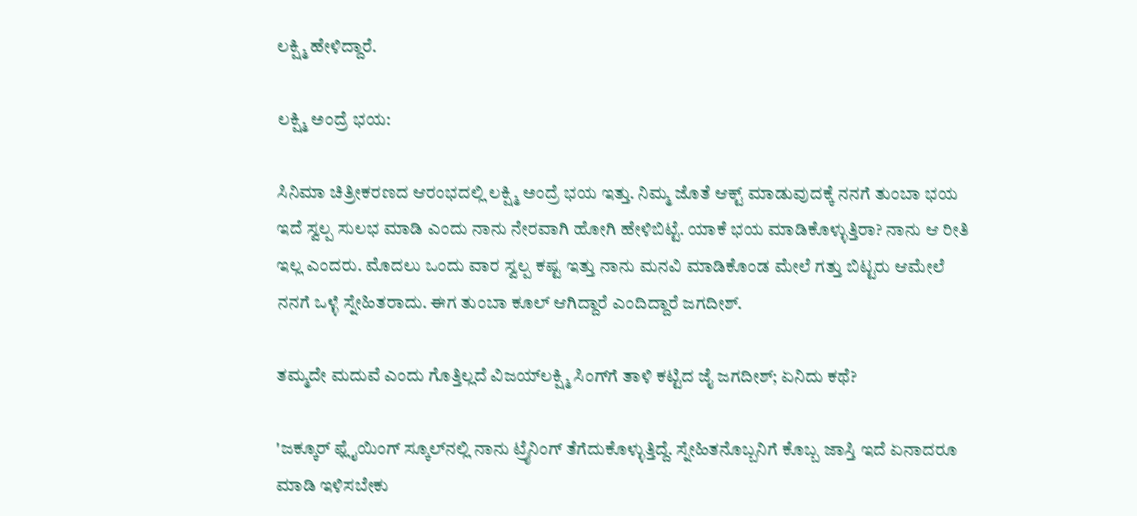ಲಕ್ಷ್ಮಿ ಹೇಳಿದ್ದಾರೆ.

ಲಕ್ಷ್ಮಿ ಅಂದ್ರೆ ಭಯ:

ಸಿನಿಮಾ ಚಿತ್ರೀಕರಣದ ಆರಂಭದಲ್ಲಿ ಲಕ್ಷ್ಮಿ ಅಂದ್ರೆ ಭಯ ಇತ್ತು. ನಿಮ್ಮ ಜೊತೆ ಆಕ್ಟ್‌ ಮಾಡುವುದಕ್ಕೆ ನನಗೆ ತುಂಬಾ ಭಯ ಇದೆ ಸ್ವಲ್ಪ ಸುಲಭ ಮಾಡಿ ಎಂದು ನಾನು ನೇರವಾಗಿ ಹೋಗಿ ಹೇಳಿಬಿಟ್ಟೆ. ಯಾಕೆ ಭಯ ಮಾಡಿಕೊಳ್ಳುತ್ತಿರಾ? ನಾನು ಆ ರೀತಿ ಇಲ್ಲ ಎಂದರು. ಮೊದಲು ಒಂದು ವಾರ ಸ್ವಲ್ಪ ಕಷ್ಟ ಇತ್ತು ನಾನು ಮನವಿ ಮಾಡಿಕೊಂಡ ಮೇಲೆ ಗತ್ತು ಬಿಟ್ಟರು ಆಮೇಲೆ ನನಗೆ ಒಳ್ಳೆ ಸ್ನೇಹಿತರಾದು. ಈಗ ತುಂಬಾ ಕೂಲ್ ಆಗಿದ್ದಾರೆ ಎಂದಿದ್ದಾರೆ ಜಗದೀಶ್.

ತಮ್ಮದೇ ಮದುವೆ ಎಂದು ಗೊತ್ತಿಲ್ಲದೆ ವಿಜಯ್‌ಲಕ್ಷ್ಮಿ ಸಿಂಗ್‌ಗೆ ತಾಳಿ ಕಟ್ಟಿದ ಜೈ ಜಗದೀಶ್; ಏನಿದು ಕಥೆ?

'ಜಕ್ಕೂರ್ ಫ್ಲೈಯಿಂಗ್ ಸ್ಕೂಲ್‌ನಲ್ಲಿ ನಾನು ಟ್ರೈನಿಂಗ್ ತೆಗೆದುಕೊಳ್ಳುತ್ತಿದ್ದೆ. ಸ್ನೇಹಿತನೊಬ್ಬನಿಗೆ ಕೊಬ್ಬ ಜಾಸ್ತಿ ಇದೆ ಏನಾದರೂ ಮಾಡಿ ಇಳಿಸಬೇಕು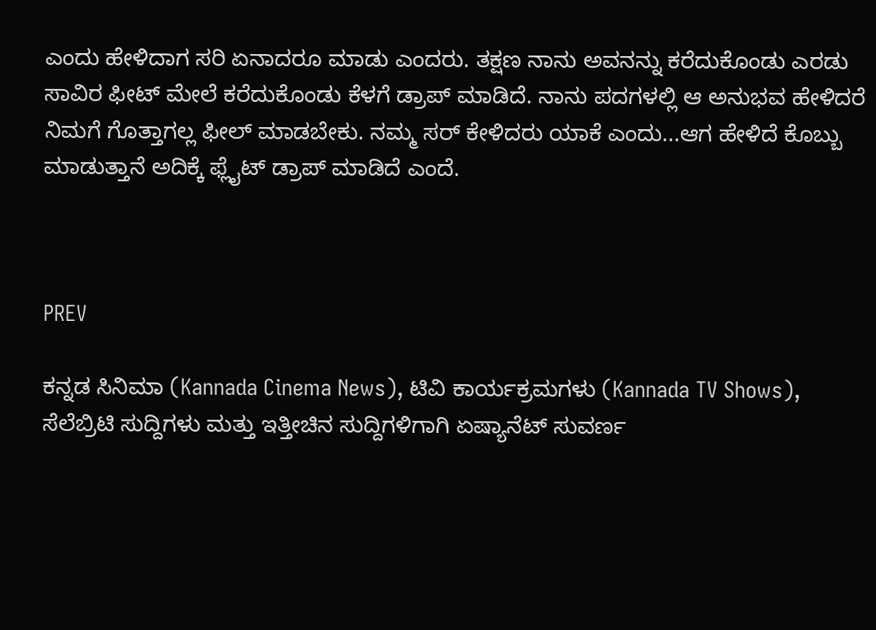ಎಂದು ಹೇಳಿದಾಗ ಸರಿ ಏನಾದರೂ ಮಾಡು ಎಂದರು. ತಕ್ಷಣ ನಾನು ಅವನನ್ನು ಕರೆದುಕೊಂಡು ಎರಡು ಸಾವಿರ ಫೀಟ್ ಮೇಲೆ ಕರೆದುಕೊಂಡು ಕೆಳಗೆ ಡ್ರಾಪ್ ಮಾಡಿದೆ. ನಾನು ಪದಗಳಲ್ಲಿ ಆ ಅನುಭವ ಹೇಳಿದರೆ ನಿಮಗೆ ಗೊತ್ತಾಗಲ್ಲ ಫೀಲ್ ಮಾಡಬೇಕು. ನಮ್ಮ ಸರ್ ಕೇಳಿದರು ಯಾಕೆ ಎಂದು...ಆಗ ಹೇಳಿದೆ ಕೊಬ್ಬು ಮಾಡುತ್ತಾನೆ ಅದಿಕ್ಕೆ ಫ್ಲೈಟ್ ಡ್ರಾಪ್ ಮಾಡಿದೆ ಎಂದೆ.



PREV

ಕನ್ನಡ ಸಿನಿಮಾ (Kannada Cinema News), ಟಿವಿ ಕಾರ್ಯಕ್ರಮಗಳು (Kannada TV Shows), ಸೆಲೆಬ್ರಿಟಿ ಸುದ್ದಿಗಳು ಮತ್ತು ಇತ್ತೀಚಿನ ಸುದ್ದಿಗಳಿಗಾಗಿ ಏಷ್ಯಾನೆಟ್ ಸುವರ್ಣ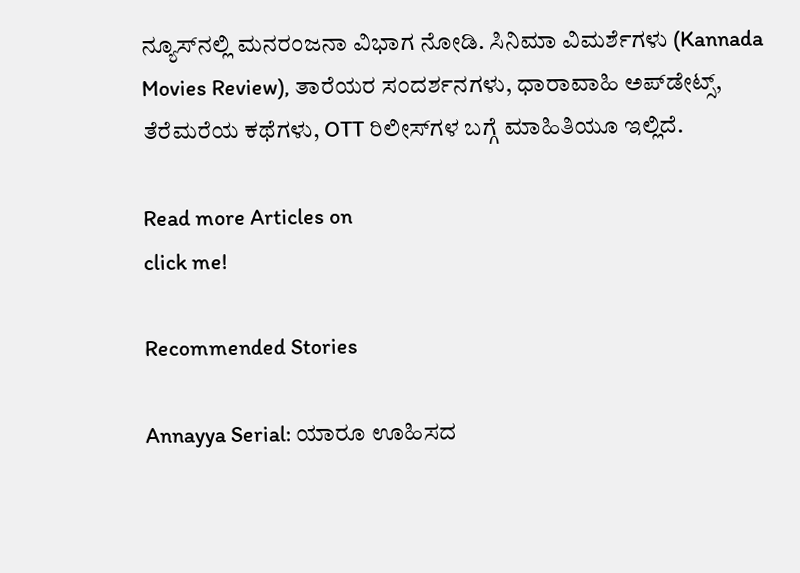ನ್ಯೂಸ್‌ನಲ್ಲಿ ಮನರಂಜನಾ ವಿಭಾಗ ನೋಡಿ. ಸಿನಿಮಾ ವಿಮರ್ಶೆಗಳು (Kannada Movies Review), ತಾರೆಯರ ಸಂದರ್ಶನಗಳು, ಧಾರಾವಾಹಿ ಅಪ್‌ಡೇಟ್ಸ್‌, ತೆರೆಮರೆಯ ಕಥೆಗಳು, OTT ರಿಲೀಸ್‌ಗಳ ಬಗ್ಗೆ ಮಾಹಿತಿಯೂ ಇಲ್ಲಿದೆ.

Read more Articles on
click me!

Recommended Stories

Annayya Serial: ಯಾರೂ ಊಹಿಸದ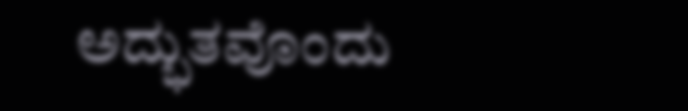ಅದ್ಭುತವೊಂದು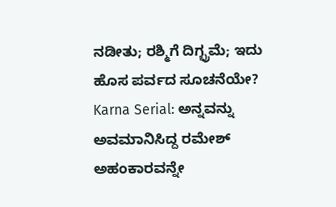ನಡೀತು; ರಶ್ಮಿಗೆ ದಿಗ್ಭ್ರಮೆ; ಇದು ಹೊಸ ಪರ್ವದ ಸೂಚನೆಯೇ?
Karna Serial: ಅನ್ನವನ್ನು ಅವಮಾನಿಸಿದ್ದ ರಮೇಶ್ ಅಹಂಕಾರವನ್ನೇ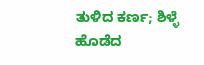ತುಳಿದ ಕರ್ಣ; ಶಿಳ್ಳೆ ಹೊಡೆದ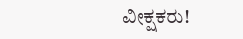ವೀಕ್ಷಕರು!